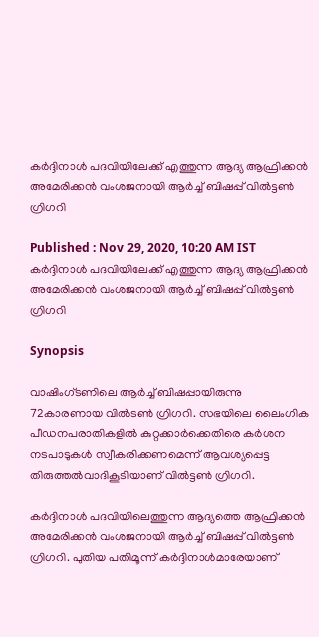കര്‍ദ്ദിനാള്‍ പദവിയിലേക്ക് എത്തുന്ന ആദ്യ ആഫ്രിക്കന്‍ അമേരിക്കന്‍ വംശജനായി ആര്‍ച്ച് ബിഷപ്പ് വില്‍ട്ടണ്‍ ഗ്രിഗറി

Published : Nov 29, 2020, 10:20 AM IST
കര്‍ദ്ദിനാള്‍ പദവിയിലേക്ക് എത്തുന്ന ആദ്യ ആഫ്രിക്കന്‍ അമേരിക്കന്‍ വംശജനായി ആര്‍ച്ച് ബിഷപ്പ് വില്‍ട്ടണ്‍ ഗ്രിഗറി

Synopsis

വാഷിംഗ്ടണിലെ ആര്‍ച്ച് ബിഷപ്പായിരുന്നു 72കാരണായ വില്‍ടണ്‍ ഗ്രിഗറി. സഭയിലെ ലൈംഗിക പീഡനപരാതികളില്‍ കുറ്റക്കാര്‍ക്കെതിരെ കര്‍ശന നടപാടുകള്‍ സ്വീകരിക്കണമെന്ന് ആവശ്യപ്പെട്ട തിരുത്തല്‍വാദികൂടിയാണ് വില്‍ട്ടണ്‍ ഗ്രിഗറി.

കര്‍ദ്ദിനാള്‍ പദവിയിലെത്തുന്ന ആദ്യത്തെ ആഫ്രിക്കന്‍ അമേരിക്കന്‍ വംശജനായി ആര്‍ച്ച് ബിഷപ്പ് വില്‍ട്ടണ്‍ ഗ്രിഗറി. പുതിയ പതിമൂന്ന് കര്‍ദ്ദിനാള്‍മാരേയാണ്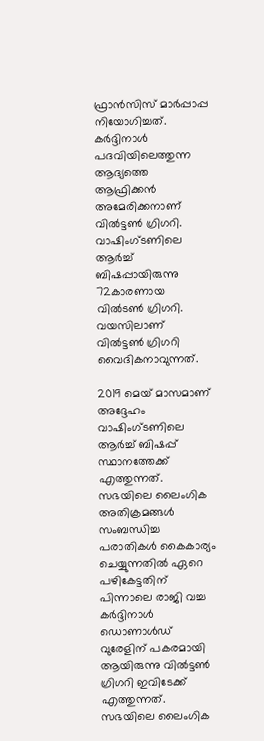ഫ്രാന്‍സിസ് മാര്‍പ്പാപ്പ നിയോഗിച്ചത്. കര്‍ദ്ദിനാള്‍ പദവിയിലെത്തുന്ന ആദ്യത്തെ ആഫ്രിക്കന്‍ അമേരിക്കനാണ് വില്‍ട്ടണ്‍ ഗ്രിഗറി. വാഷിംഗ്ടണിലെ ആര്‍ച്ച് ബിഷപ്പായിരുന്നു 72കാരണായ വില്‍ടണ്‍ ഗ്രിഗറി. വയസിലാണ് വില്‍ട്ടണ്‍ ഗ്രിഗറി വൈദികനാവുന്നത്.

2019 മെയ് മാസമാണ് അദ്ദേഹം വാഷിംഗ്ടണിലെ ആര്‍ച്ച് ബിഷപ്പ് സ്ഥാനത്തേക്ക് എത്തുന്നത്. സഭയിലെ ലൈംഗിക അതിക്രമങ്ങള്‍ സംബന്ധിച്ച പരാതികള്‍ കൈകാര്യം ചെയ്യുന്നതില്‍ ഏറെ പഴികേട്ടതിന് പിന്നാലെ രാജി വച്ച കര്‍ദ്ദിനാള്‍ ഡൊണാള്‍ഡ് വുരേളിന് പകരമായി ആയിരുന്നു വില്‍ട്ടണ്‍ ഗ്രിഗറി ഇവിടേക്ക് എത്തുന്നത്. സഭയിലെ ലൈംഗിക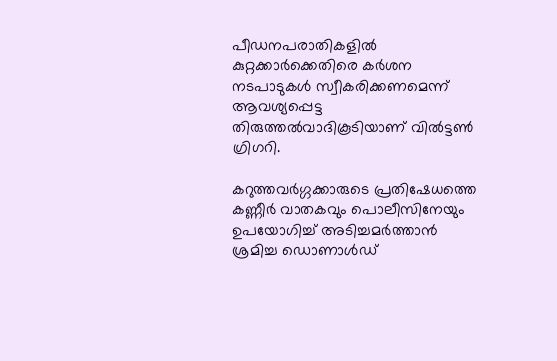പീഡനപരാതികളില്‍ കുറ്റക്കാര്‍ക്കെതിരെ കര്‍ശന നടപാടുകള്‍ സ്വീകരിക്കണമെന്ന് ആവശ്യപ്പെട്ട തിരുത്തല്‍വാദികൂടിയാണ് വില്‍ട്ടണ്‍ ഗ്രിഗറി.

കറുത്തവര്‍ഗ്ഗക്കാരുടെ പ്രതിഷേധത്തെ കണ്ണീര്‍ വാതകവും പൊലീസിനേയും ഉപയോഗിച്ച് അടിച്ചമര്‍ത്താന്‍ ശ്രമിച്ച ഡൊണാള്‍ഡ്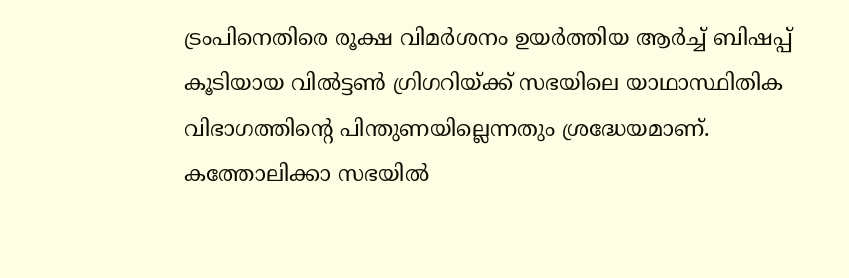ട്രംപിനെതിരെ രൂക്ഷ വിമര്‍ശനം ഉയര്‍ത്തിയ ആര്‍ച്ച് ബിഷപ്പ് കൂടിയായ വില്‍ട്ടണ്‍ ഗ്രിഗറിയ്ക്ക് സഭയിലെ യാഥാസ്ഥിതിക വിഭാഗത്തിന്‍റെ പിന്തുണയില്ലെന്നതും ശ്രദ്ധേയമാണ്. കത്തോലിക്കാ സഭയില്‍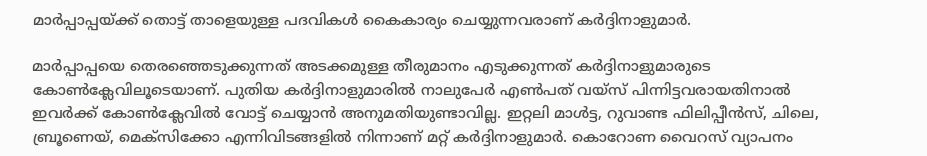മാര്‍പ്പാപ്പയ്ക്ക് തൊട്ട് താളെയുള്ള പദവികള്‍ കൈകാര്യം ചെയ്യുന്നവരാണ് കര്‍ദ്ദിനാളുമാര്‍.

മാര്‍പ്പാപ്പയെ തെരഞ്ഞെടുക്കുന്നത് അടക്കമുള്ള തീരുമാനം എടുക്കുന്നത് കര്‍ദ്ദിനാളുമാരുടെ കോണ്‍ക്ലേവിലൂടെയാണ്. പുതിയ കര്‍ദ്ദിനാളുമാരില്‍ നാലുപേര്‍ എൺപത് വയ്സ് പിന്നിട്ടവരായതിനാല്‍ ഇവര്‍ക്ക് കോണ്‍ക്ലേവില്‍ വോട്ട് ചെയ്യാന്‍ അനുമതിയുണ്ടാവില്ല. ഇറ്റലി മാള്‍ട്ട, റുവാണ്ട ഫിലിപ്പീന്‍സ്, ചിലെ, ബ്രൂണെയ്, മെക്സിക്കോ എന്നിവിടങ്ങളില്‍ നിന്നാണ് മറ്റ് കര്‍ദ്ദിനാളുമാര്‍. കൊറോണ വൈറസ് വ്യാപനം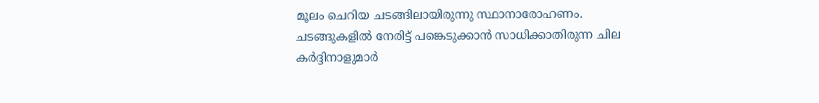മൂലം ചെറിയ ചടങ്ങിലായിരുന്നു സ്ഥാനാരോഹണം. ചടങ്ങുകളില്‍ നേരിട്ട് പങ്കെടുക്കാന്‍ സാധിക്കാതിരുന്ന ചില കര്‍ദ്ദിനാളുമാര്‍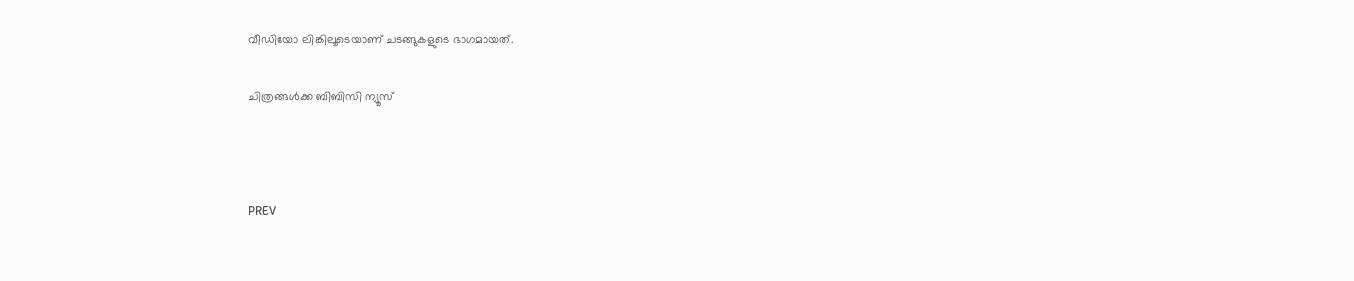വീഡിയോ ലിങ്കിലൂടെയാണ് ചടങ്ങുകളുടെ ഭാഗമായത്.

ചിത്രങ്ങള്‍ക്ക ബിബിസി ന്യൂസ്



PREV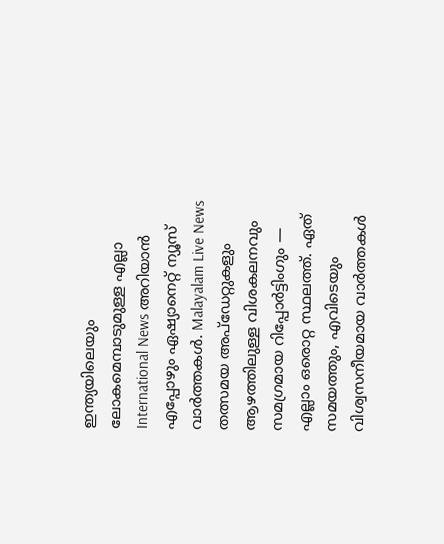ഇന്ത്യയിലെയും ലോകമെമ്പാടുമുള്ള എല്ലാ International News അറിയാൻ എപ്പോഴും ഏഷ്യാനെറ്റ് ന്യൂസ് വാർത്തകൾ. Malayalam Live News  തത്സമയ അപ്‌ഡേറ്റുകളും ആഴത്തിലുള്ള വിശകലനവും സമഗ്രമായ റിപ്പോർട്ടിംഗും — എല്ലാം ഒരൊറ്റ സ്ഥലത്ത്. ഏത് സമയത്തും, എവിടെയും വിശ്വസനീയമായ വാർത്തകൾ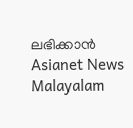ലഭിക്കാൻ Asianet News Malayalam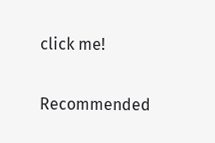click me!

Recommended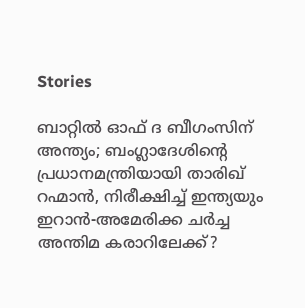Stories

ബാറ്റിൽ ഓഫ് ദ ബീഗംസിന് അന്ത്യം; ബംഗ്ലാദേശിന്‍റെ പ്രധാനമന്ത്രിയായി താരിഖ് റഹ്മാൻ, നിരീക്ഷിച്ച് ഇന്ത്യയും
ഇറാൻ-അമേരിക്ക ചർച്ച അന്തിമ കരാറിലേക്ക്?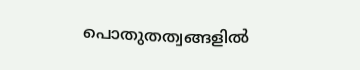പൊതുതത്വങ്ങളിൽ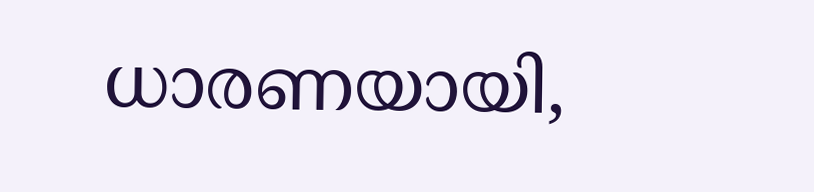ധാരണയായി,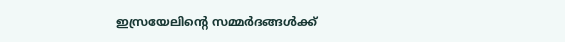ഇസ്രയേലിന്‍റെ സമ്മർദങ്ങൾക്ക്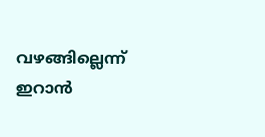വഴങ്ങില്ലെന്ന് ഇറാൻ